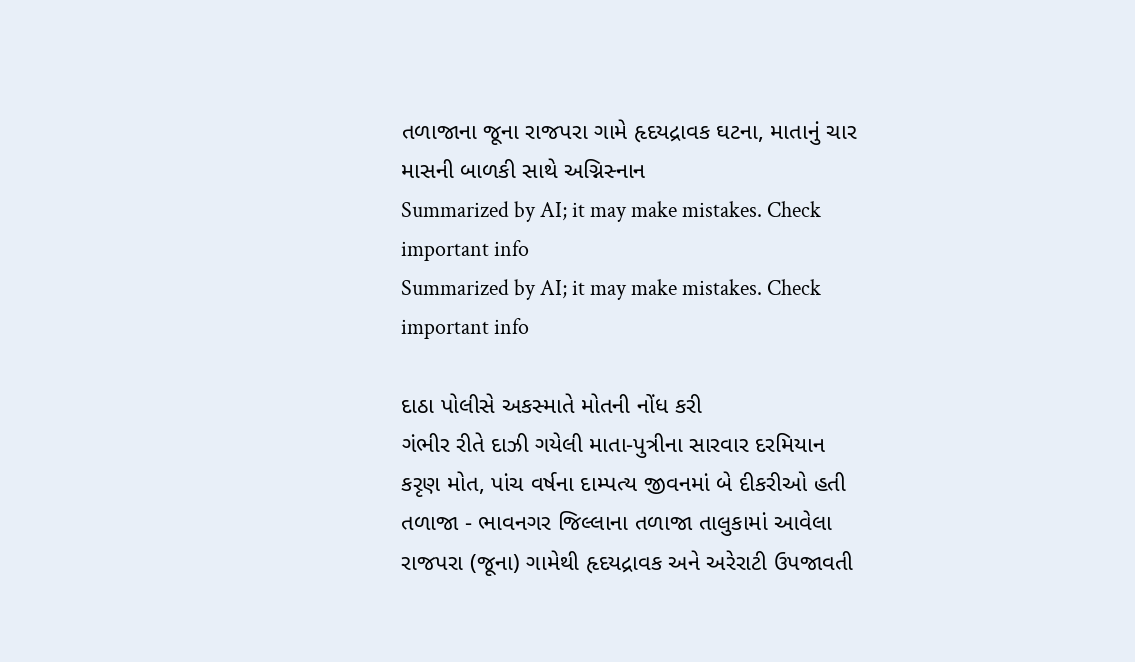તળાજાના જૂના રાજપરા ગામે હૃદયદ્રાવક ઘટના, માતાનું ચાર માસની બાળકી સાથે અગ્નિસ્નાન
Summarized by AI; it may make mistakes. Check important info
Summarized by AI; it may make mistakes. Check important info

દાઠા પોલીસે અકસ્માતે મોતની નોંધ કરી
ગંભીર રીતે દાઝી ગયેલી માતા-પુત્રીના સારવાર દરમિયાન કરૃણ મોત, પાંચ વર્ષના દામ્પત્ય જીવનમાં બે દીકરીઓ હતી
તળાજા - ભાવનગર જિલ્લાના તળાજા તાલુકામાં આવેલા રાજપરા (જૂના) ગામેથી હૃદયદ્રાવક અને અરેરાટી ઉપજાવતી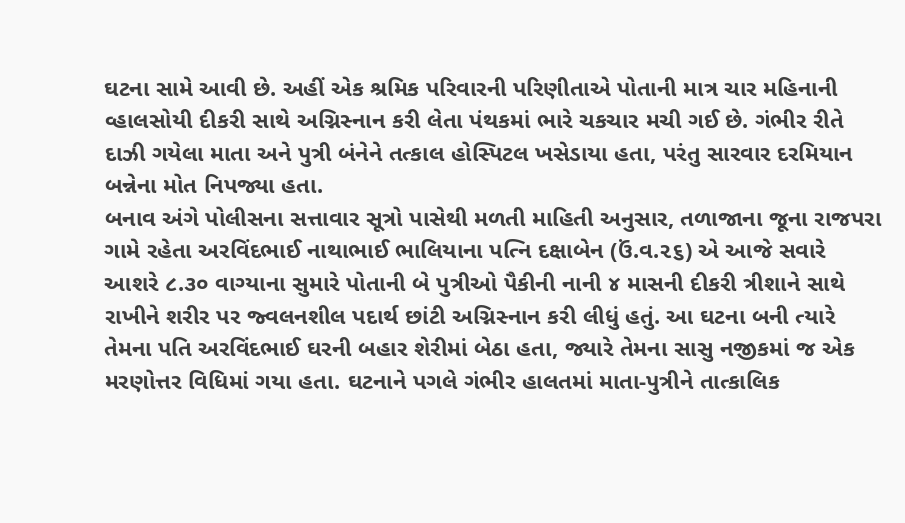ઘટના સામે આવી છે. અહીં એક શ્રમિક પરિવારની પરિણીતાએ પોતાની માત્ર ચાર મહિનાની વ્હાલસોયી દીકરી સાથે અગ્નિસ્નાન કરી લેતા પંથકમાં ભારે ચકચાર મચી ગઈ છે. ગંભીર રીતે દાઝી ગયેલા માતા અને પુત્રી બંનેને તત્કાલ હોસ્પિટલ ખસેડાયા હતા, પરંતુ સારવાર દરમિયાન બન્નેના મોત નિપજ્યા હતા.
બનાવ અંગે પોલીસના સત્તાવાર સૂત્રો પાસેથી મળતી માહિતી અનુસાર, તળાજાના જૂના રાજપરા ગામે રહેતા અરવિંદભાઈ નાથાભાઈ ભાલિયાના પત્નિ દક્ષાબેન (ઉં.વ.૨૬) એ આજે સવારે આશરે ૮.૩૦ વાગ્યાના સુમારે પોતાની બે પુત્રીઓ પૈકીની નાની ૪ માસની દીકરી ત્રીશાને સાથે રાખીને શરીર પર જ્વલનશીલ પદાર્થ છાંટી અગ્નિસ્નાન કરી લીધું હતું. આ ઘટના બની ત્યારે તેમના પતિ અરવિંદભાઈ ઘરની બહાર શેરીમાં બેઠા હતા, જ્યારે તેમના સાસુ નજીકમાં જ એક મરણોત્તર વિધિમાં ગયા હતા. ઘટનાને પગલે ગંભીર હાલતમાં માતા-પુત્રીને તાત્કાલિક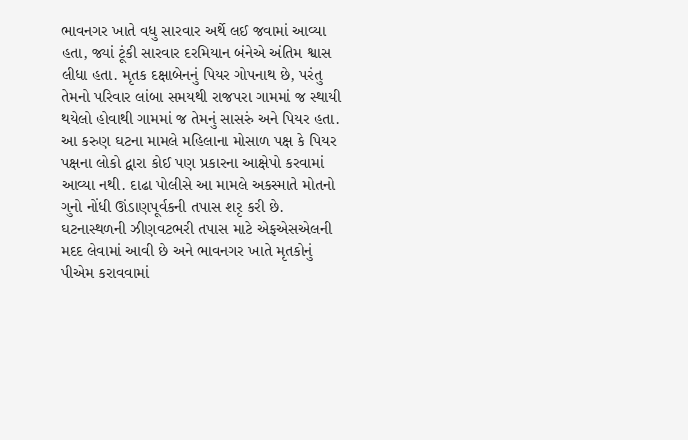ભાવનગર ખાતે વધુ સારવાર અર્થે લઈ જવામાં આવ્યા હતા, જ્યાં ટૂંકી સારવાર દરમિયાન બંનેએ અંતિમ શ્વાસ લીધા હતા. મૃતક દક્ષાબેનનું પિયર ગોપનાથ છે, પરંતુ તેમનો પરિવાર લાંબા સમયથી રાજપરા ગામમાં જ સ્થાયી થયેલો હોવાથી ગામમાં જ તેમનું સાસરું અને પિયર હતા. આ કરુણ ઘટના મામલે મહિલાના મોસાળ પક્ષ કે પિયર પક્ષના લોકો દ્વારા કોઈ પણ પ્રકારના આક્ષેપો કરવામાં આવ્યા નથી. દાઢા પોલીસે આ મામલે અકસ્માતે મોતનો ગુનો નોંધી ઊંડાણપૂર્વકની તપાસ શરૃ કરી છે. ઘટનાસ્થળની ઝીણવટભરી તપાસ માટે એફએસએલની મદદ લેવામાં આવી છે અને ભાવનગર ખાતે મૃતકોનું પીએમ કરાવવામાં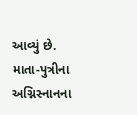આવ્યું છે.
માતા-પુત્રીના અગ્નિસ્નાનના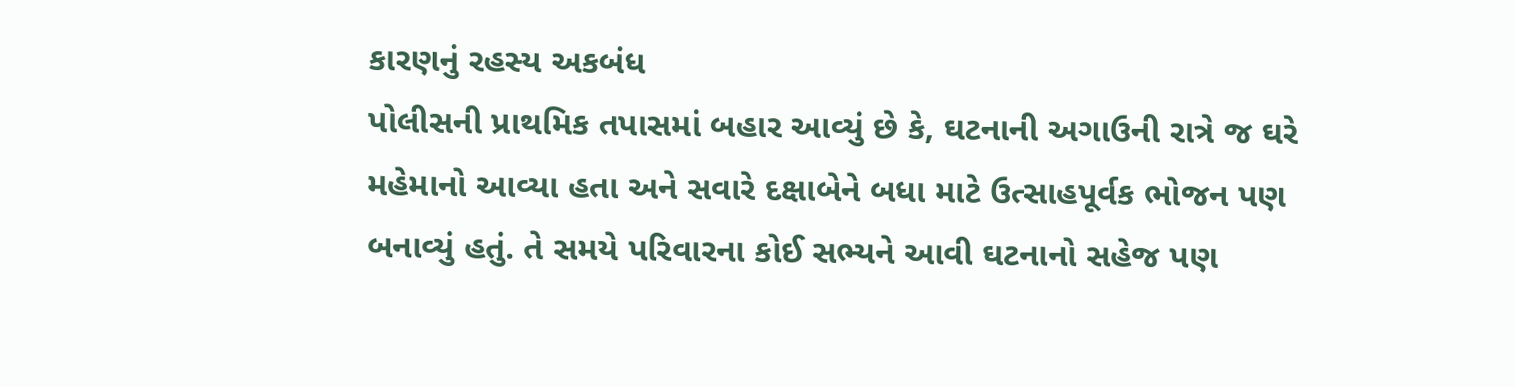કારણનું રહસ્ય અકબંધ
પોલીસની પ્રાથમિક તપાસમાં બહાર આવ્યું છે કે, ઘટનાની અગાઉની રાત્રે જ ઘરે મહેમાનો આવ્યા હતા અને સવારે દક્ષાબેને બધા માટે ઉત્સાહપૂર્વક ભોજન પણ બનાવ્યું હતું. તે સમયે પરિવારના કોઈ સભ્યને આવી ઘટનાનો સહેજ પણ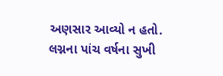અણસાર આવ્યો ન હતો. લગ્નના પાંચ વર્ષના સુખી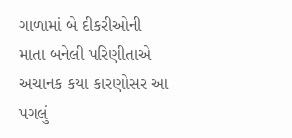ગાળામાં બે દીકરીઓની માતા બનેલી પરિણીતાએ અચાનક કયા કારણોસર આ પગલું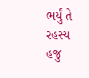ભર્યું તે રહસ્ય હજુ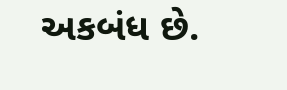અકબંધ છે.